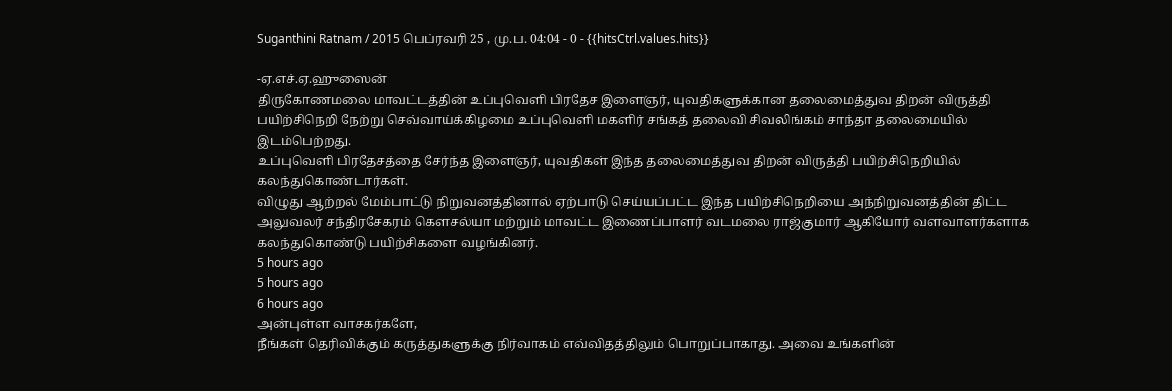Suganthini Ratnam / 2015 பெப்ரவரி 25 , மு.ப. 04:04 - 0 - {{hitsCtrl.values.hits}}

-ஏ.எச்.ஏ.ஹுஸைன்
திருகோணமலை மாவட்டத்தின் உப்புவெளி பிரதேச இளைஞர், யுவதிகளுக்கான தலைமைத்துவ திறன் விருத்தி பயிற்சிநெறி நேற்று செவ்வாய்க்கிழமை உப்புவெளி மகளிர் சங்கத் தலைவி சிவலிங்கம் சாந்தா தலைமையில் இடம்பெற்றது.
உப்புவெளி பிரதேசத்தை சேர்ந்த இளைஞர், யுவதிகள் இந்த தலைமைத்துவ திறன் விருத்தி பயிற்சிநெறியில் கலந்துகொண்டார்கள்.
விழுது ஆற்றல் மேம்பாட்டு நிறுவனத்தினால் ஏற்பாடு செய்யப்பட்ட இந்த பயிற்சிநெறியை அந்நிறுவனத்தின் திட்ட அலுவலர் சந்திரசேகரம் கௌசல்யா மற்றும் மாவட்ட இணைப்பாளர் வடமலை ராஜ்குமார் ஆகியோர் வளவாளர்களாக கலந்துகொண்டு பயிற்சிகளை வழங்கினர்.
5 hours ago
5 hours ago
6 hours ago
அன்புள்ள வாசகர்களே,
நீங்கள் தெரிவிக்கும் கருத்துகளுக்கு நிர்வாகம் எவ்விதத்திலும் பொறுப்பாகாது. அவை உங்களின்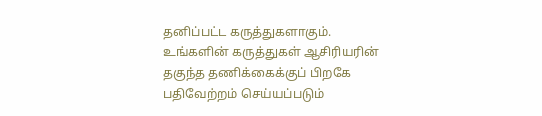தனிப்பட்ட கருத்துகளாகும். உங்களின் கருத்துகள் ஆசிரியரின் தகுந்த தணிக்கைக்குப் பிறகே பதிவேற்றம் செய்யப்படும்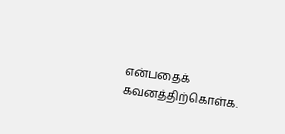என்பதைக் கவனத்திற்கொள்க.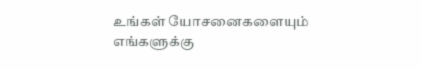உங்கள் யோசனைகளையும் எங்களுக்கு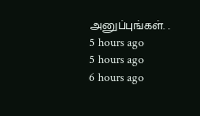அனுப்புங்கள். .
5 hours ago
5 hours ago
6 hours ago